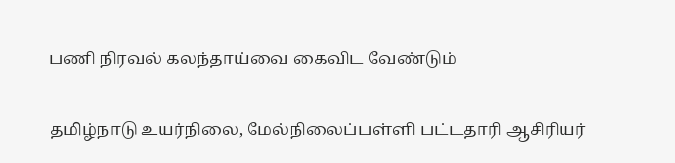பணி நிரவல் கலந்தாய்வை கைவிட வேண்டும்

தமிழ்நாடு உயர்நிலை, மேல்நிலைப்பள்ளி பட்டதாரி ஆசிரியர்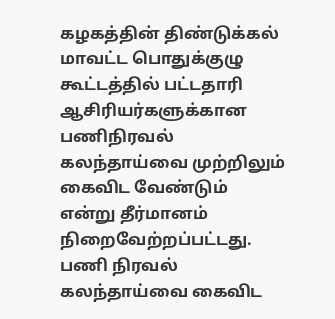கழகத்தின் திண்டுக்கல் மாவட்ட பொதுக்குழு கூட்டத்தில் பட்டதாரி ஆசிரியர்களுக்கான பணிநிரவல் கலந்தாய்வை முற்றிலும் கைவிட வேண்டும் என்று தீர்மானம் நிறைவேற்றப்பட்டது.
பணி நிரவல் கலந்தாய்வை கைவிட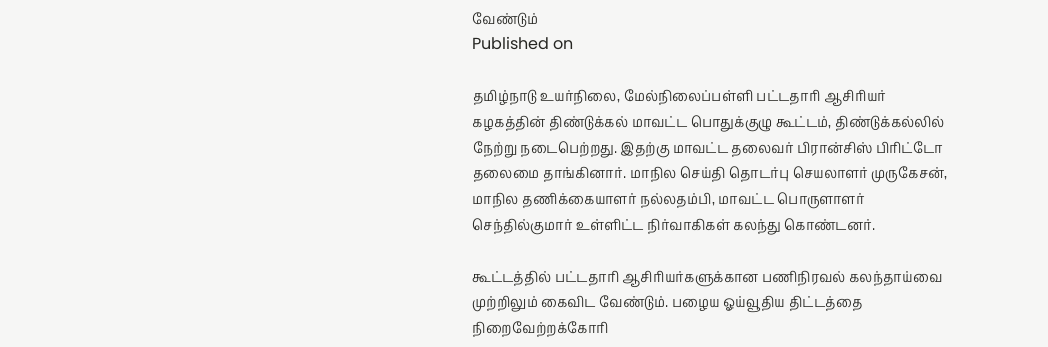வேண்டும்
Published on

தமிழ்நாடு உயர்நிலை, மேல்நிலைப்பள்ளி பட்டதாரி ஆசிரியர் கழகத்தின் திண்டுக்கல் மாவட்ட பொதுக்குழு கூட்டம், திண்டுக்கல்லில் நேற்று நடைபெற்றது. இதற்கு மாவட்ட தலைவர் பிரான்சிஸ் பிரிட்டோ தலைமை தாங்கினார். மாநில செய்தி தொடர்பு செயலாளர் முருகேசன், மாநில தணிக்கையாளர் நல்லதம்பி, மாவட்ட பொருளாளர் செந்தில்குமார் உள்ளிட்ட நிர்வாகிகள் கலந்து கொண்டனர்.

கூட்டத்தில் பட்டதாரி ஆசிரியர்களுக்கான பணிநிரவல் கலந்தாய்வை முற்றிலும் கைவிட வேண்டும். பழைய ஓய்வூதிய திட்டத்தை நிறைவேற்றக்கோரி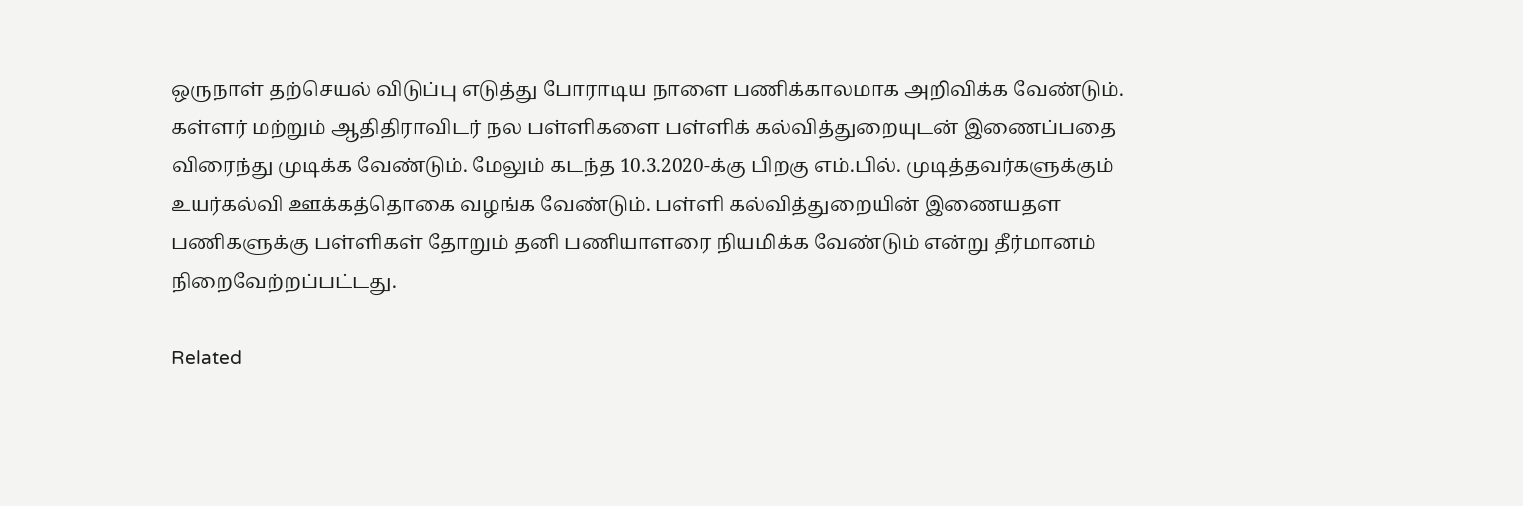ஒருநாள் தற்செயல் விடுப்பு எடுத்து போராடிய நாளை பணிக்காலமாக அறிவிக்க வேண்டும். கள்ளர் மற்றும் ஆதிதிராவிடர் நல பள்ளிகளை பள்ளிக் கல்வித்துறையுடன் இணைப்பதை விரைந்து முடிக்க வேண்டும். மேலும் கடந்த 10.3.2020-க்கு பிறகு எம்.பில். முடித்தவர்களுக்கும் உயர்கல்வி ஊக்கத்தொகை வழங்க வேண்டும். பள்ளி கல்வித்துறையின் இணையதள பணிகளுக்கு பள்ளிகள் தோறும் தனி பணியாளரை நியமிக்க வேண்டும் என்று தீர்மானம் நிறைவேற்றப்பட்டது.

Related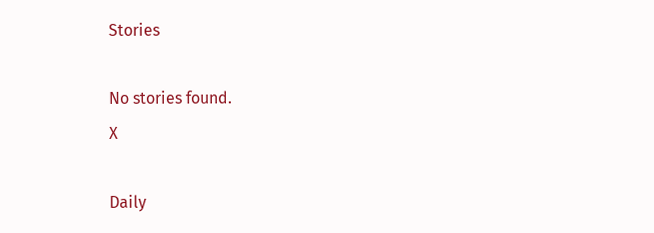Stories

No stories found.
X

Daily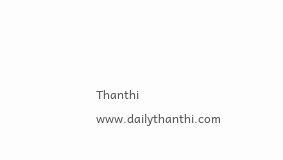Thanthi
www.dailythanthi.com